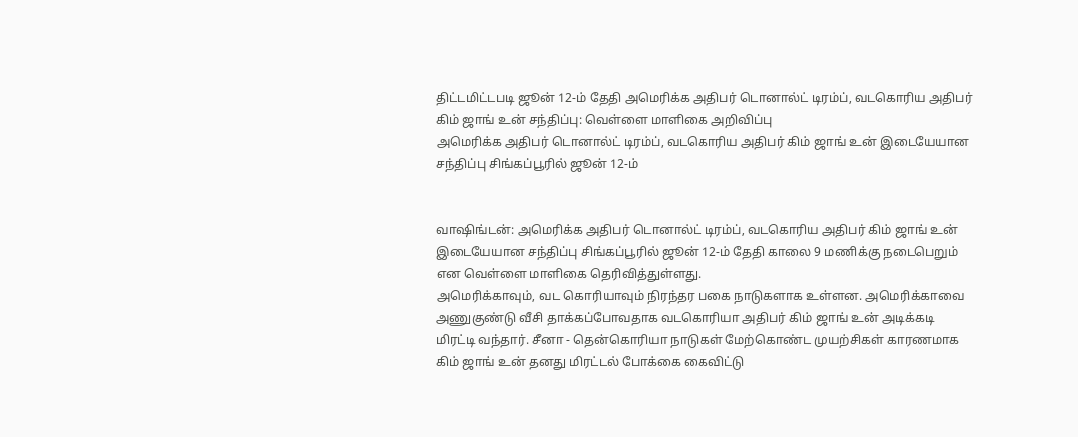திட்டமிட்டபடி ஜூன் 12-ம் தேதி அமெரிக்க அதிபர் டொனால்ட் டிரம்ப், வடகொரிய அதிபர் கிம் ஜாங் உன் சந்திப்பு: வெள்ளை மாளிகை அறிவிப்பு
அமெரிக்க அதிபர் டொனால்ட் டிரம்ப், வடகொரிய அதிபர் கிம் ஜாங் உன் இடையேயான சந்திப்பு சிங்கப்பூரில் ஜூன் 12-ம்


வாஷிங்டன்: அமெரிக்க அதிபர் டொனால்ட் டிரம்ப், வடகொரிய அதிபர் கிம் ஜாங் உன் இடையேயான சந்திப்பு சிங்கப்பூரில் ஜூன் 12-ம் தேதி காலை 9 மணிக்கு நடைபெறும் என வெள்ளை மாளிகை தெரிவித்துள்ளது.
அமெரிக்காவும், வட கொரியாவும் நிரந்தர பகை நாடுகளாக உள்ளன. அமெரிக்காவை அணுகுண்டு வீசி தாக்கப்போவதாக வடகொரியா அதிபர் கிம் ஜாங் உன் அடிக்கடி மிரட்டி வந்தார். சீனா - தென்கொரியா நாடுகள் மேற்கொண்ட முயற்சிகள் காரணமாக கிம் ஜாங் உன் தனது மிரட்டல் போக்கை கைவிட்டு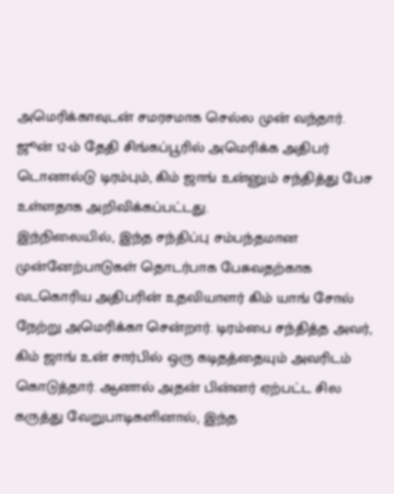அமெரிக்காவுடன் சமரசமாக செல்ல முன் வந்தார்.
ஜூன் 12-ம் தேதி சிங்கப்பூரில் அமெரிக்க அதிபர் டொனால்டு டிரம்பும், கிம் ஜாங் உன்னும் சந்தித்து பேச உள்ளதாக அறிவிக்கப்பட்டது.
இந்நிலையில், இந்த சந்திப்பு சம்பந்தமான முன்னேற்பாடுகள் தொடர்பாக பேசுவதற்காக வடகொரிய அதிபரின் உதவியாளர் கிம் யாங் சோல் நேற்று அமெரிக்கா சென்றார். டிரம்பை சந்தித்த அவர், கிம் ஜாங் உன் சார்பில் ஒரு கடிதத்தையும் அவரிடம் கொடுத்தார். ஆனால் அதன் பின்னர் ஏற்பட்ட சில கருத்து வேறுபாடிகளினால், இந்த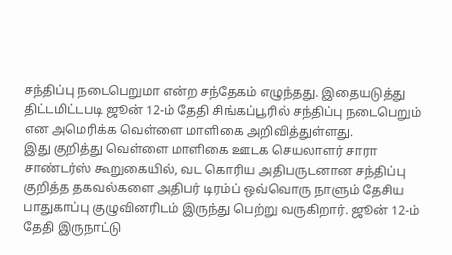சந்திப்பு நடைபெறுமா என்ற சந்தேகம் எழுந்தது. இதையடுத்து திட்டமிட்டபடி ஜூன் 12-ம் தேதி சிங்கப்பூரில் சந்திப்பு நடைபெறும் என அமெரிக்க வெள்ளை மாளிகை அறிவித்துள்ளது.
இது குறித்து வெள்ளை மாளிகை ஊடக செயலாளர் சாரா சாண்டர்ஸ் கூறுகையில், வட கொரிய அதிபருடனான சந்திப்பு குறித்த தகவல்களை அதிபர் டிரம்ப் ஒவ்வொரு நாளும் தேசிய பாதுகாப்பு குழுவினரிடம் இருந்து பெற்று வருகிறார். ஜூன் 12-ம் தேதி இருநாட்டு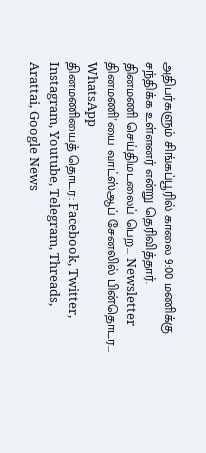அதிபர்களும் சிங்கப்பூரில் காலை 9:00 மணிக்கு சந்திக்க உள்ளனர் என்று தெரிவித்தார்.
தினமணி செய்திமடலைப் பெற... Newsletter
தினமணி'யை வாட்ஸ்ஆப் சேனலில் பின்தொடர... WhatsApp
தினமணியைத் தொடர: Facebook, Twitter, Instagram, Youtube, Telegram, Threads, Arattai, Google News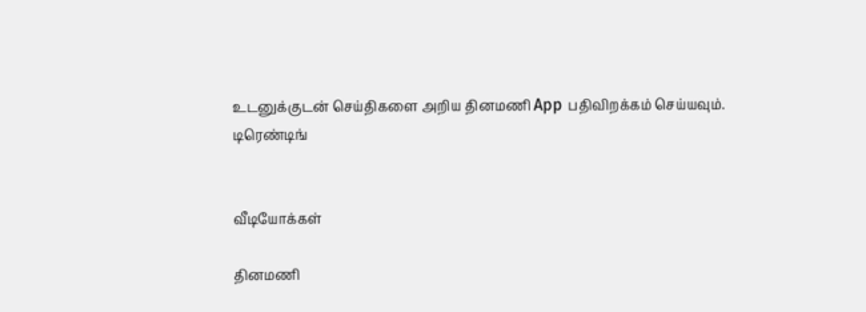உடனுக்குடன் செய்திகளை அறிய தினமணி App பதிவிறக்கம் செய்யவும்.
டிரெண்டிங்


வீடியோக்கள்

தினமணி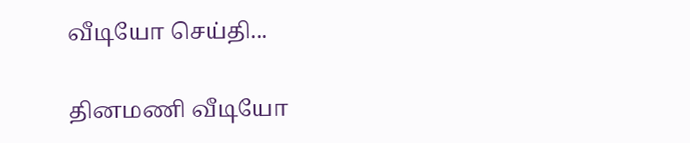வீடியோ செய்தி...

தினமணி வீடியோ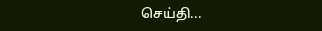செய்தி...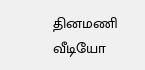தினமணி வீடியோ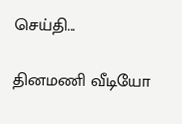செய்தி...

தினமணி வீடியோ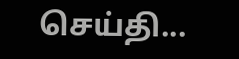செய்தி...